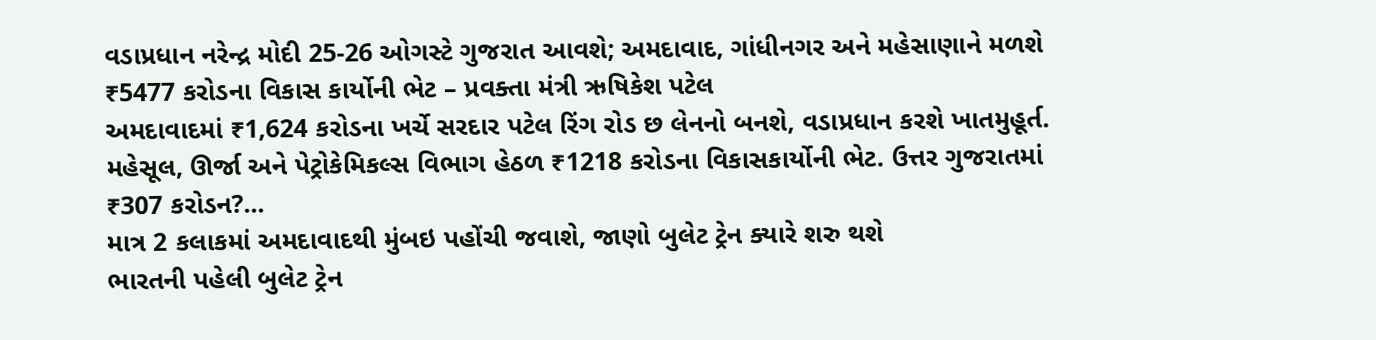વડાપ્રધાન નરેન્દ્ર મોદી 25-26 ઓગસ્ટે ગુજરાત આવશે; અમદાવાદ, ગાંધીનગર અને મહેસાણાને મળશે ₹5477 કરોડના વિકાસ કાર્યોની ભેટ – પ્રવક્તા મંત્રી ઋષિકેશ પટેલ
અમદાવાદમાં ₹1,624 કરોડના ખર્ચે સરદાર પટેલ રિંગ રોડ છ લેનનો બનશે, વડાપ્રધાન કરશે ખાતમુહૂર્ત. મહેસૂલ, ઊર્જા અને પેટ્રોકેમિકલ્સ વિભાગ હેઠળ ₹1218 કરોડના વિકાસકાર્યોની ભેટ. ઉત્તર ગુજરાતમાં ₹307 કરોડન?...
માત્ર 2 કલાકમાં અમદાવાદથી મુંબઇ પહોંચી જવાશે, જાણો બુલેટ ટ્રેન ક્યારે શરુ થશે
ભારતની પહેલી બુલેટ ટ્રેન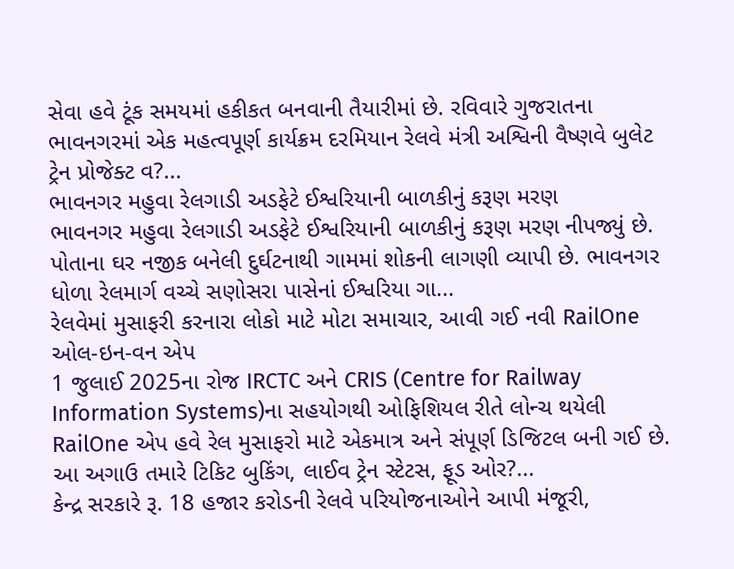સેવા હવે ટૂંક સમયમાં હકીકત બનવાની તૈયારીમાં છે. રવિવારે ગુજરાતના ભાવનગરમાં એક મહત્વપૂર્ણ કાર્યક્રમ દરમિયાન રેલવે મંત્રી અશ્વિની વૈષ્ણવે બુલેટ ટ્રેન પ્રોજેક્ટ વ?...
ભાવનગર મહુવા રેલગાડી અડફેટે ઈશ્વરિયાની બાળકીનું કરૂણ મરણ
ભાવનગર મહુવા રેલગાડી અડફેટે ઈશ્વરિયાની બાળકીનું કરૂણ મરણ નીપજ્યું છે. પોતાના ઘર નજીક બનેલી દુર્ઘટનાથી ગામમાં શોકની લાગણી વ્યાપી છે. ભાવનગર ધોળા રેલમાર્ગ વચ્ચે સણોસરા પાસેનાં ઈશ્વરિયા ગા...
રેલવેમાં મુસાફરી કરનારા લોકો માટે મોટા સમાચાર, આવી ગઈ નવી RailOne ઓલ-ઇન-વન એપ
1 જુલાઈ 2025ના રોજ IRCTC અને CRIS (Centre for Railway Information Systems)ના સહયોગથી ઓફિશિયલ રીતે લોન્ચ થયેલી RailOne એપ હવે રેલ મુસાફરો માટે એકમાત્ર અને સંપૂર્ણ ડિજિટલ બની ગઈ છે. આ અગાઉ તમારે ટિકિટ બુકિંગ, લાઈવ ટ્રેન સ્ટેટસ, ફૂડ ઓર?...
કેન્દ્ર સરકારે રૂ. 18 હજાર કરોડની રેલવે પરિયોજનાઓને આપી મંજૂરી,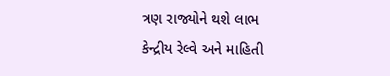ત્રણ રાજ્યોને થશે લાભ
કેન્દ્રીય રેલ્વે અને માહિતી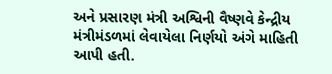અને પ્રસારણ મંત્રી અશ્વિની વૈષ્ણવે કેન્દ્રીય મંત્રીમંડળમાં લેવાયેલા નિર્ણયો અંગે માહિતી આપી હતી.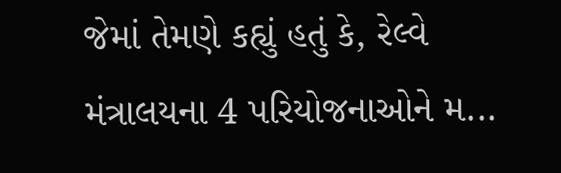જેમાં તેમણે કહ્યું હતું કે, રેલ્વે મંત્રાલયના 4 પરિયોજનાઓને મ...